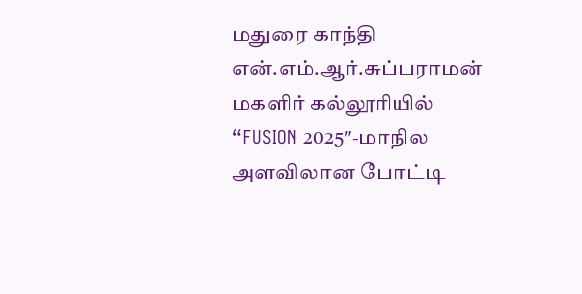மதுரை காந்தி என்.எம்.ஆர்.சுப்பராமன் மகளிர் கல்லூரியில்
“FUSION 2025″-மாநில அளவிலான போட்டி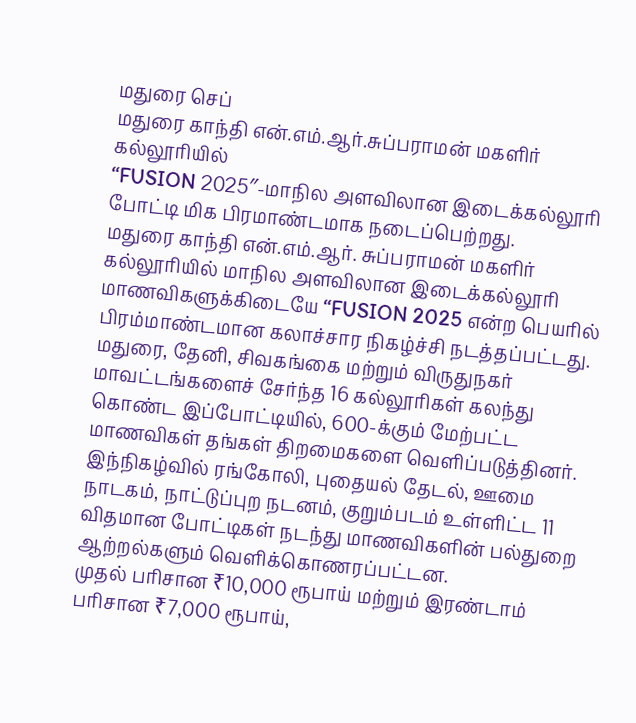மதுரை செப்
மதுரை காந்தி என்.எம்.ஆர்.சுப்பராமன் மகளிர் கல்லூரியில்
“FUSION 2025″-மாநில அளவிலான இடைக்கல்லூரி போட்டி மிக பிரமாண்டமாக நடைப்பெற்றது.
மதுரை காந்தி என்.எம்.ஆர். சுப்பராமன் மகளிர் கல்லூரியில் மாநில அளவிலான இடைக்கல்லூரி மாணவிகளுக்கிடையே “FUSION 2025 என்ற பெயரில் பிரம்மாண்டமான கலாச்சார நிகழ்ச்சி நடத்தப்பட்டது.
மதுரை, தேனி, சிவகங்கை மற்றும் விருதுநகர் மாவட்டங்களைச் சேர்ந்த 16 கல்லூரிகள் கலந்து கொண்ட இப்போட்டியில், 600-க்கும் மேற்பட்ட மாணவிகள் தங்கள் திறமைகளை வெளிப்படுத்தினர்.
இந்நிகழ்வில் ரங்கோலி, புதையல் தேடல், ஊமை நாடகம், நாட்டுப்புற நடனம், குறும்படம் உள்ளிட்ட 11 விதமான போட்டிகள் நடந்து மாணவிகளின் பல்துறை ஆற்றல்களும் வெளிக்கொணரப்பட்டன.
முதல் பரிசான ₹10,000 ரூபாய் மற்றும் இரண்டாம் பரிசான ₹7,000 ரூபாய்,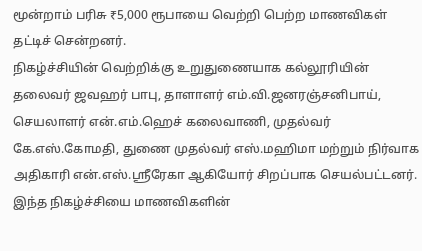மூன்றாம் பரிசு ₹5,000 ரூபாயை வெற்றி பெற்ற மாணவிகள் தட்டிச் சென்றனர்.
நிகழ்ச்சியின் வெற்றிக்கு உறுதுணையாக கல்லூரியின் தலைவர் ஜவஹர் பாபு, தாளாளர் எம்.வி.ஜனரஞ்சனிபாய், செயலாளர் என்.எம்.ஹெச் கலைவாணி, முதல்வர் கே.எஸ்.கோமதி, துணை முதல்வர் எஸ்.மஹிமா மற்றும் நிர்வாக அதிகாரி என்.எஸ்.ஶ்ரீரேகா ஆகியோர் சிறப்பாக செயல்பட்டனர்.
இந்த நிகழ்ச்சியை மாணவிகளின்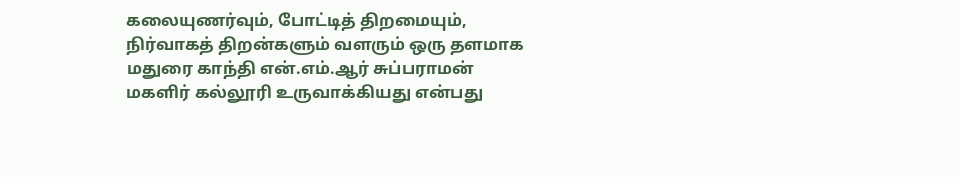கலையுணர்வும், போட்டித் திறமையும், நிர்வாகத் திறன்களும் வளரும் ஒரு தளமாக மதுரை காந்தி என்.எம்.ஆர் சுப்பராமன் மகளிர் கல்லூரி உருவாக்கியது என்பது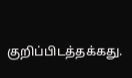குறிப்பிடத்தக்கது.